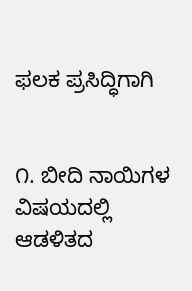ಫಲಕ ಪ್ರಸಿದ್ಧಿಗಾಗಿ


೧. ಬೀದಿ ನಾಯಿಗಳ ವಿಷಯದಲ್ಲಿ ಆಡಳಿತದ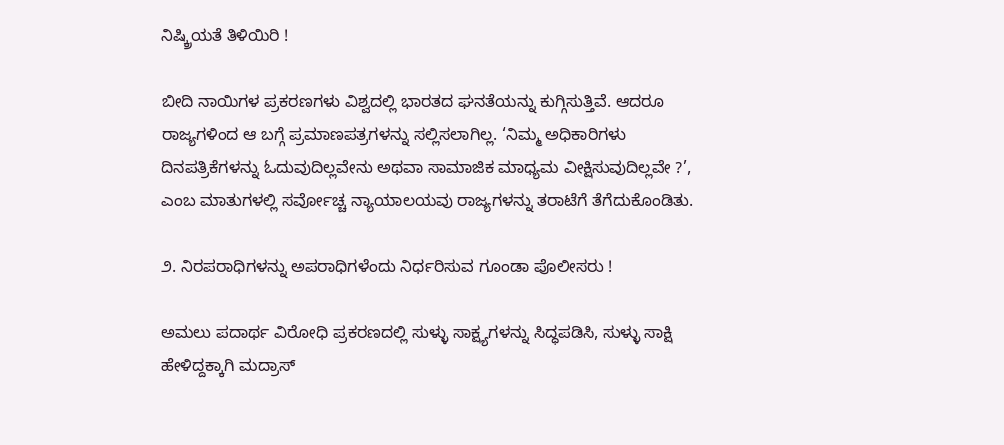ನಿಷ್ಕ್ರಿಯತೆ ತಿಳಿಯಿರಿ !

ಬೀದಿ ನಾಯಿಗಳ ಪ್ರಕರಣಗಳು ವಿಶ್ವದಲ್ಲಿ ಭಾರತದ ಘನತೆಯನ್ನು ಕುಗ್ಗಿಸುತ್ತಿವೆ. ಆದರೂ ರಾಜ್ಯಗಳಿಂದ ಆ ಬಗ್ಗೆ ಪ್ರಮಾಣಪತ್ರಗಳನ್ನು ಸಲ್ಲಿಸಲಾಗಿಲ್ಲ. ‘ನಿಮ್ಮ ಅಧಿಕಾರಿಗಳು ದಿನಪತ್ರಿಕೆಗಳನ್ನು ಓದುವುದಿಲ್ಲವೇನು ಅಥವಾ ಸಾಮಾಜಿಕ ಮಾಧ್ಯಮ ವೀಕ್ಷಿಸುವುದಿಲ್ಲವೇ ?’, ಎಂಬ ಮಾತುಗಳಲ್ಲಿ ಸರ್ವೋಚ್ಚ ನ್ಯಾಯಾಲಯವು ರಾಜ್ಯಗಳನ್ನು ತರಾಟೆಗೆ ತೆಗೆದುಕೊಂಡಿತು.

೨. ನಿರಪರಾಧಿಗಳನ್ನು ಅಪರಾಧಿಗಳೆಂದು ನಿರ್ಧರಿಸುವ ಗೂಂಡಾ ಪೊಲೀಸರು !

ಅಮಲು ಪದಾರ್ಥ ವಿರೋಧಿ ಪ್ರಕರಣದಲ್ಲಿ ಸುಳ್ಳು ಸಾಕ್ಷ್ಯಗಳನ್ನು ಸಿದ್ಧಪಡಿಸಿ, ಸುಳ್ಳು ಸಾಕ್ಷಿ ಹೇಳಿದ್ದಕ್ಕಾಗಿ ಮದ್ರಾಸ್‌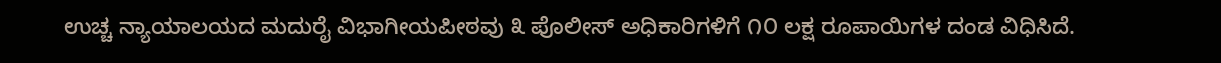ಉಚ್ಚ ನ್ಯಾಯಾಲಯದ ಮದುರೈ ವಿಭಾಗೀಯಪೀಠವು ೩ ಪೊಲೀಸ್‌ ಅಧಿಕಾರಿಗಳಿಗೆ ೧೦ ಲಕ್ಷ ರೂಪಾಯಿಗಳ ದಂಡ ವಿಧಿಸಿದೆ.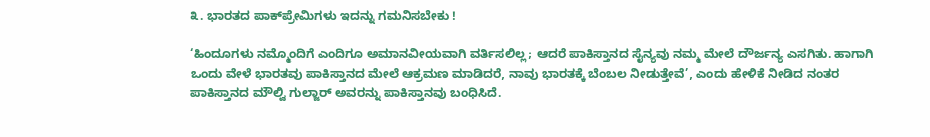೩. ಭಾರತದ ಪಾಕ್‌ಪ್ರೇಮಿಗಳು ಇದನ್ನು ಗಮನಿಸಬೇಕು !

‘ಹಿಂದೂಗಳು ನಮ್ಮೊಂದಿಗೆ ಎಂದಿಗೂ ಅಮಾನವೀಯವಾಗಿ ವರ್ತಿಸಲಿಲ್ಲ; ಆದರೆ ಪಾಕಿಸ್ತಾನದ ಸೈನ್ಯವು ನಮ್ಮ ಮೇಲೆ ದೌರ್ಜನ್ಯ ಎಸಗಿತು. ಹಾಗಾಗಿ ಒಂದು ವೇಳೆ ಭಾರತವು ಪಾಕಿಸ್ತಾನದ ಮೇಲೆ ಆಕ್ರಮಣ ಮಾಡಿದರೆ, ನಾವು ಭಾರತಕ್ಕೆ ಬೆಂಬಲ ನೀಡುತ್ತೇವೆ’, ಎಂದು ಹೇಳಿಕೆ ನೀಡಿದ ನಂತರ ಪಾಕಿಸ್ತಾನದ ಮೌಲ್ವಿ ಗುಲ್ಜಾರ್‌ ಅವರನ್ನು ಪಾಕಿಸ್ತಾನವು ಬಂಧಿಸಿದೆ.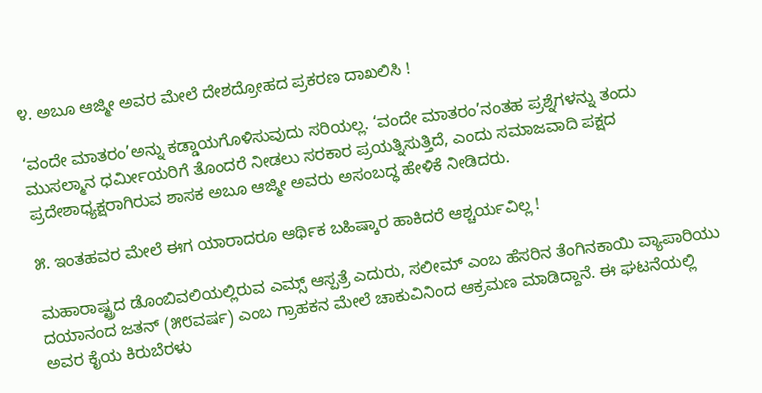೪. ಅಬೂ ಆಜ್ಮೀ ಅವರ ಮೇಲೆ ದೇಶದ್ರೋಹದ ಪ್ರಕರಣ ದಾಖಲಿಸಿ !

‘ವಂದೇ ಮಾತರಂ’ಅನ್ನು ಕಡ್ಡಾಯಗೊಳಿಸುವುದು ಸರಿಯಲ್ಲ. ‘ವಂದೇ ಮಾತರಂ’ನಂತಹ ಪ್ರಶ್ನೆಗಳನ್ನು ತಂದು ಮುಸಲ್ಮಾನ ಧರ್ಮೀಯರಿಗೆ ತೊಂದರೆ ನೀಡಲು ಸರಕಾರ ಪ್ರಯತ್ನಿಸುತ್ತಿದೆ, ಎಂದು ಸಮಾಜವಾದಿ ಪಕ್ಷದ ಪ್ರದೇಶಾಧ್ಯಕ್ಷರಾಗಿರುವ ಶಾಸಕ ಅಬೂ ಆಜ್ಮೀ ಅವರು ಅಸಂಬದ್ಧ ಹೇಳಿಕೆ ನೀಡಿದರು.

೫. ಇಂತಹವರ ಮೇಲೆ ಈಗ ಯಾರಾದರೂ ಆರ್ಥಿಕ ಬಹಿಷ್ಕಾರ ಹಾಕಿದರೆ ಆಶ್ಚರ್ಯವಿಲ್ಲ !

ಮಹಾರಾಷ್ಟ್ರದ ಡೊಂಬಿವಲಿಯಲ್ಲಿರುವ ಎಮ್ಸ್ ಆಸ್ಪತ್ರೆ ಎದುರು, ಸಲೀಮ್‌ ಎಂಬ ಹೆಸರಿನ ತೆಂಗಿನಕಾಯಿ ವ್ಯಾಪಾರಿಯು ದಯಾನಂದ ಜತನ್‌ (೫೮ವರ್ಷ) ಎಂಬ ಗ್ರಾಹಕನ ಮೇಲೆ ಚಾಕುವಿನಿಂದ ಆಕ್ರಮಣ ಮಾಡಿದ್ದಾನೆ. ಈ ಘಟನೆಯಲ್ಲಿ ಅವರ ಕೈಯ ಕಿರುಬೆರಳು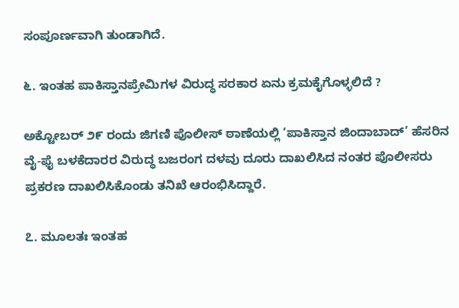ಸಂಪೂರ್ಣವಾಗಿ ತುಂಡಾಗಿದೆ.

೬. ಇಂತಹ ಪಾಕಿಸ್ತಾನಪ್ರೇಮಿಗಳ ವಿರುದ್ಧ ಸರಕಾರ ಏನು ಕ್ರಮಕೈಗೊಳ್ಳಲಿದೆ ?

ಅಕ್ಟೋಬರ್‌ ೨೯ ರಂದು ಜಿಗಣಿ ಪೊಲೀಸ್‌ ಠಾಣೆಯಲ್ಲಿ ‘ಪಾಕಿಸ್ತಾನ ಜಿಂದಾಬಾದ್’ ಹೆಸರಿನ ವೈ-ಫೈ ಬಳಕೆದಾರರ ವಿರುದ್ಧ ಬಜರಂಗ ದಳವು ದೂರು ದಾಖಲಿಸಿದ ನಂತರ ಪೊಲೀಸರು ಪ್ರಕರಣ ದಾಖಲಿಸಿಕೊಂಡು ತನಿಖೆ ಆರಂಭಿಸಿದ್ದಾರೆ.

೭. ಮೂಲತಃ ಇಂತಹ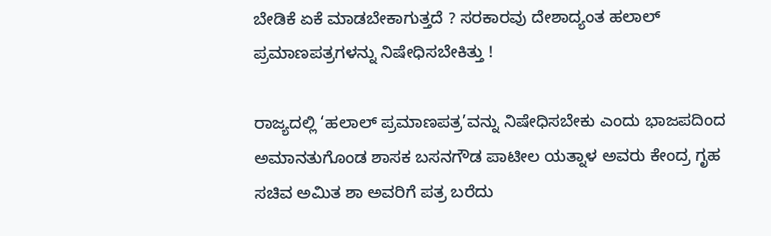ಬೇಡಿಕೆ ಏಕೆ ಮಾಡಬೇಕಾಗುತ್ತದೆ ? ಸರಕಾರವು ದೇಶಾದ್ಯಂತ ಹಲಾಲ್‌ ಪ್ರಮಾಣಪತ್ರಗಳನ್ನು ನಿಷೇಧಿಸಬೇಕಿತ್ತು !

ರಾಜ್ಯದಲ್ಲಿ ‘ಹಲಾಲ್‌ ಪ್ರಮಾಣಪತ್ರ’ವನ್ನು ನಿಷೇಧಿಸಬೇಕು ಎಂದು ಭಾಜಪದಿಂದ ಅಮಾನತುಗೊಂಡ ಶಾಸಕ ಬಸನಗೌಡ ಪಾಟೀಲ ಯತ್ನಾಳ ಅವರು ಕೇಂದ್ರ ಗೃಹ ಸಚಿವ ಅಮಿತ ಶಾ ಅವರಿಗೆ ಪತ್ರ ಬರೆದು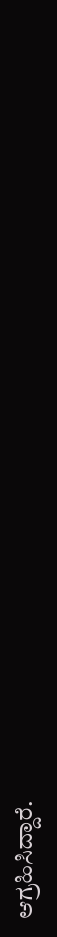ಆಗ್ರಹಿಸಿದ್ದಾರೆ.